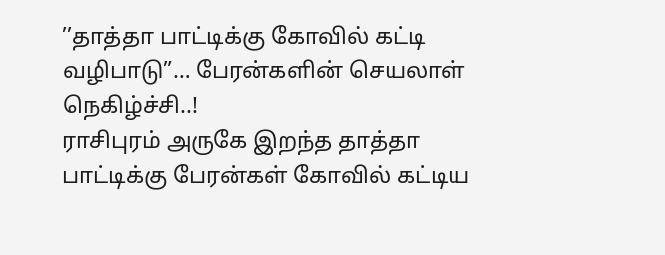’’தாத்தா பாட்டிக்கு கோவில் கட்டி வழிபாடு”… பேரன்களின் செயலாள் நெகிழ்ச்சி..!
ராசிபுரம் அருகே இறந்த தாத்தா பாட்டிக்கு பேரன்கள் கோவில் கட்டிய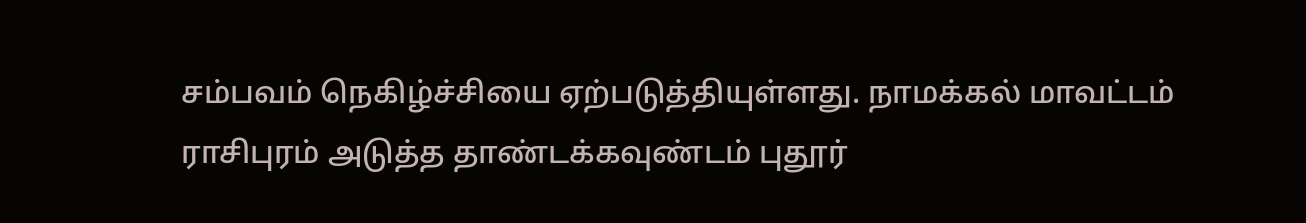சம்பவம் நெகிழ்ச்சியை ஏற்படுத்தியுள்ளது. நாமக்கல் மாவட்டம் ராசிபுரம் அடுத்த தாண்டக்கவுண்டம் புதூர்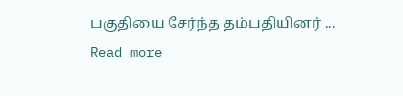பகுதியை சேர்ந்த தம்பதியினர் ...
Read more